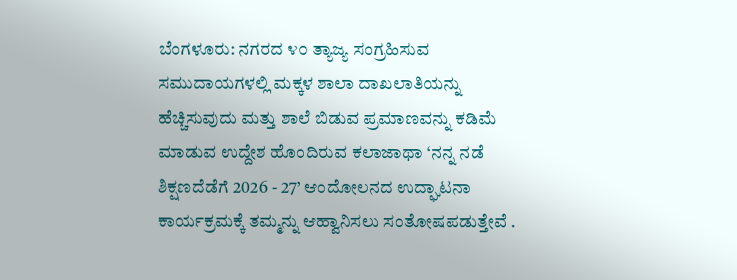ಬೆಂಗಳೂರು: ನಗರದ ೪೦ ತ್ಯಾಜ್ಯ ಸಂಗ್ರಹಿಸುವ ಸಮುದಾಯಗಳಲ್ಲಿ ಮಕ್ಕಳ ಶಾಲಾ ದಾಖಲಾತಿಯನ್ನು ಹೆಚ್ಚಿಸುವುದು ಮತ್ತು ಶಾಲೆ ಬಿಡುವ ಪ್ರಮಾಣವನ್ನು ಕಡಿಮೆ ಮಾಡುವ ಉದ್ದೇಶ ಹೊಂದಿರುವ ಕಲಾಜಾಥಾ ‘ನನ್ನ ನಡೆ ಶಿಕ್ಷಣದೆಡೆಗೆ 2026 - 27’ ಆಂದೋಲನದ ಉದ್ಘಾಟನಾ ಕಾರ್ಯಕ್ರಮಕ್ಕೆ ತಮ್ಮನ್ನು ಆಹ್ವಾನಿಸಲು ಸಂತೋಷಪಡುತ್ತೇವೆ .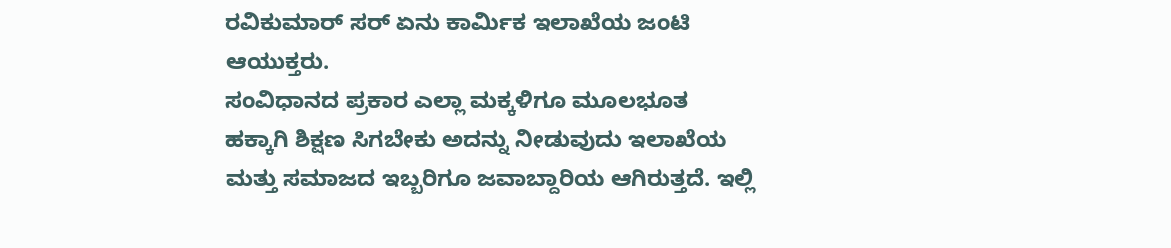ರವಿಕುಮಾರ್ ಸರ್ ಏನು ಕಾರ್ಮಿಕ ಇಲಾಖೆಯ ಜಂಟಿ ಆಯುಕ್ತರು.
ಸಂವಿಧಾನದ ಪ್ರಕಾರ ಎಲ್ಲಾ ಮಕ್ಕಳಿಗೂ ಮೂಲಭೂತ ಹಕ್ಕಾಗಿ ಶಿಕ್ಷಣ ಸಿಗಬೇಕು ಅದನ್ನು ನೀಡುವುದು ಇಲಾಖೆಯ ಮತ್ತು ಸಮಾಜದ ಇಬ್ಬರಿಗೂ ಜವಾಬ್ದಾರಿಯ ಆಗಿರುತ್ತದೆ. ಇಲ್ಲಿ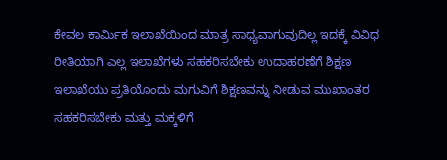ಕೇವಲ ಕಾರ್ಮಿಕ ಇಲಾಖೆಯಿಂದ ಮಾತ್ರ ಸಾಧ್ಯವಾಗುವುದಿಲ್ಲ ಇದಕ್ಕೆ ವಿವಿಧ ರೀತಿಯಾಗಿ ಎಲ್ಲ ಇಲಾಖೆಗಳು ಸಹಕರಿಸಬೇಕು ಉದಾಹರಣೆಗೆ ಶಿಕ್ಷಣ ಇಲಾಖೆಯು ಪ್ರತಿಯೊಂದು ಮಗುವಿಗೆ ಶಿಕ್ಷಣವನ್ನು ನೀಡುವ ಮುಖಾಂತರ ಸಹಕರಿಸಬೇಕು ಮತ್ತು ಮಕ್ಕಳಿಗೆ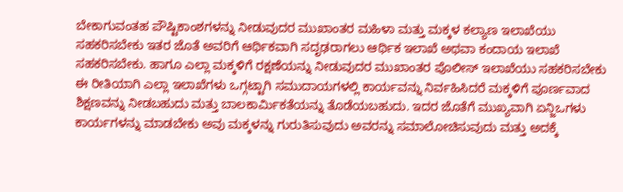ಬೇಕಾಗುವಂತಹ ಪೌಷ್ಟಿಕಾಂಶಗಳನ್ನು ನೀಡುವುದರ ಮುಖಾಂತರ ಮಹಿಳಾ ಮತ್ತು ಮಕ್ಕಳ ಕಲ್ಯಾಣ ಇಲಾಖೆಯು ಸಹಕರಿಸಬೇಕು ಇತರ ಜೊತೆ ಅವರಿಗೆ ಆರ್ಥಿಕವಾಗಿ ಸದೃಢರಾಗಲು ಆರ್ಥಿಕ ಇಲಾಖೆ ಅಥವಾ ಕಂದಾಯ ಇಲಾಖೆ ಸಹಕರಿಸಬೇಕು. ಹಾಗೂ ಎಲ್ಲಾ ಮಕ್ಕಳಿಗೆ ರಕ್ಷಣೆಯನ್ನು ನೀಡುವುದರ ಮುಖಾಂತರ ಪೊಲೀಸ್ ಇಲಾಖೆಯು ಸಹಕರಿಸಬೇಕು ಈ ರೀತಿಯಾಗಿ ಎಲ್ಲಾ ಇಲಾಖೆಗಳು ಒಗ್ಗಟ್ಟಾಗಿ ಸಮುದಾಯಗಳಲ್ಲಿ ಕಾರ್ಯವನ್ನು ನಿರ್ವಹಿಸಿದರೆ ಮಕ್ಕಳಿಗೆ ಪೂರ್ಣವಾದ ಶಿಕ್ಷಣವನ್ನು ನೀಡಬಹುದು ಮತ್ತು ಬಾಲಕಾರ್ಮಿಕತೆಯನ್ನು ತೊಡೆಯಬಹುದು. ಇದರ ಜೊತೆಗೆ ಮುಖ್ಯವಾಗಿ ಏನ್ಜಿಒಗಳು ಕಾರ್ಯಗಳನ್ನು ಮಾಡಬೇಕು ಅವು ಮಕ್ಕಳನ್ನು ಗುರುತಿಸುವುದು ಅವರನ್ನು ಸಮಾಲೋಚಿಸುವುದು ಮತ್ತು ಅದಕ್ಕೆ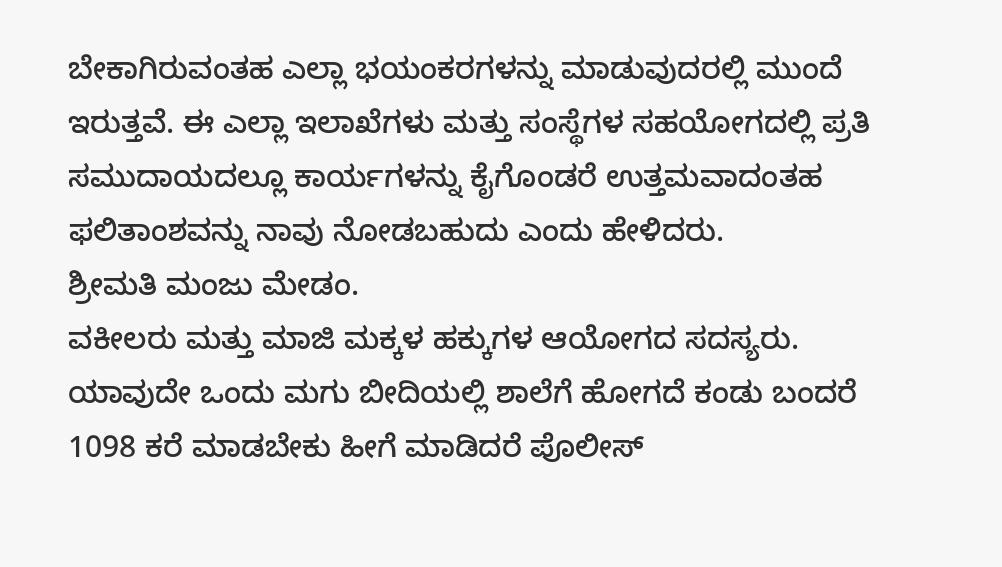ಬೇಕಾಗಿರುವಂತಹ ಎಲ್ಲಾ ಭಯಂಕರಗಳನ್ನು ಮಾಡುವುದರಲ್ಲಿ ಮುಂದೆ ಇರುತ್ತವೆ. ಈ ಎಲ್ಲಾ ಇಲಾಖೆಗಳು ಮತ್ತು ಸಂಸ್ಥೆಗಳ ಸಹಯೋಗದಲ್ಲಿ ಪ್ರತಿ ಸಮುದಾಯದಲ್ಲೂ ಕಾರ್ಯಗಳನ್ನು ಕೈಗೊಂಡರೆ ಉತ್ತಮವಾದಂತಹ ಫಲಿತಾಂಶವನ್ನು ನಾವು ನೋಡಬಹುದು ಎಂದು ಹೇಳಿದರು.
ಶ್ರೀಮತಿ ಮಂಜು ಮೇಡಂ.
ವಕೀಲರು ಮತ್ತು ಮಾಜಿ ಮಕ್ಕಳ ಹಕ್ಕುಗಳ ಆಯೋಗದ ಸದಸ್ಯರು.
ಯಾವುದೇ ಒಂದು ಮಗು ಬೀದಿಯಲ್ಲಿ ಶಾಲೆಗೆ ಹೋಗದೆ ಕಂಡು ಬಂದರೆ 1098 ಕರೆ ಮಾಡಬೇಕು ಹೀಗೆ ಮಾಡಿದರೆ ಪೊಲೀಸ್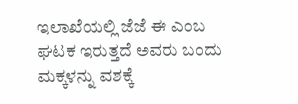ಇಲಾಖೆಯಲ್ಲಿ ಜೆಜೆ ಈ ಎಂಬ ಘಟಕ ಇರುತ್ತದೆ ಅವರು ಬಂದು ಮಕ್ಕಳನ್ನು ವಶಕ್ಕೆ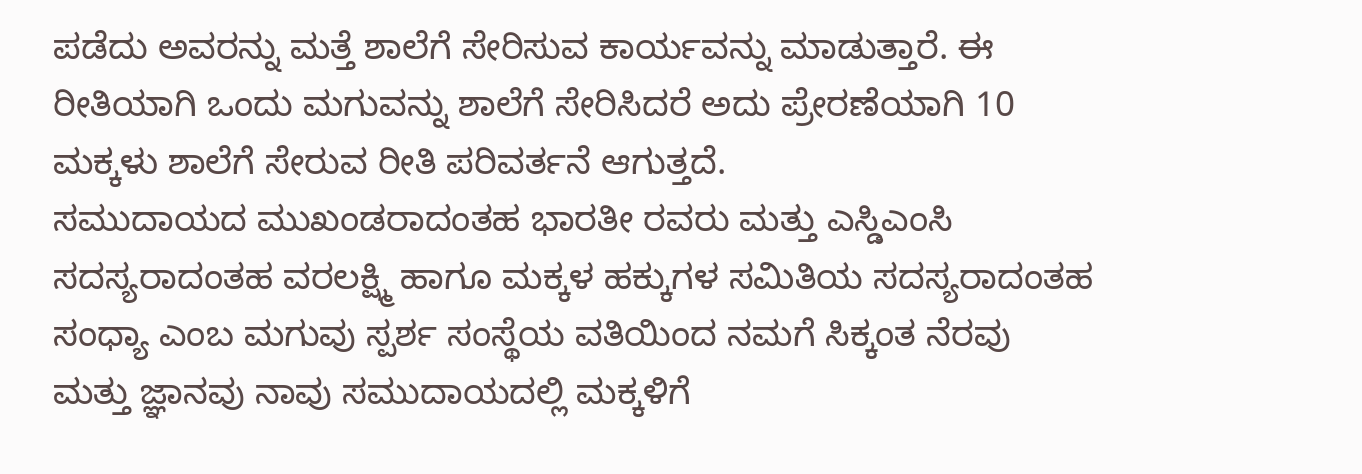ಪಡೆದು ಅವರನ್ನು ಮತ್ತೆ ಶಾಲೆಗೆ ಸೇರಿಸುವ ಕಾರ್ಯವನ್ನು ಮಾಡುತ್ತಾರೆ. ಈ ರೀತಿಯಾಗಿ ಒಂದು ಮಗುವನ್ನು ಶಾಲೆಗೆ ಸೇರಿಸಿದರೆ ಅದು ಪ್ರೇರಣೆಯಾಗಿ 10 ಮಕ್ಕಳು ಶಾಲೆಗೆ ಸೇರುವ ರೀತಿ ಪರಿವರ್ತನೆ ಆಗುತ್ತದೆ.
ಸಮುದಾಯದ ಮುಖಂಡರಾದಂತಹ ಭಾರತೀ ರವರು ಮತ್ತು ಎಸ್ಡಿಎಂಸಿ ಸದಸ್ಯರಾದಂತಹ ವರಲಕ್ಷ್ಮಿ ಹಾಗೂ ಮಕ್ಕಳ ಹಕ್ಕುಗಳ ಸಮಿತಿಯ ಸದಸ್ಯರಾದಂತಹ ಸಂಧ್ಯಾ ಎಂಬ ಮಗುವು ಸ್ಪರ್ಶ ಸಂಸ್ಥೆಯ ವತಿಯಿಂದ ನಮಗೆ ಸಿಕ್ಕಂತ ನೆರವು ಮತ್ತು ಜ್ಞಾನವು ನಾವು ಸಮುದಾಯದಲ್ಲಿ ಮಕ್ಕಳಿಗೆ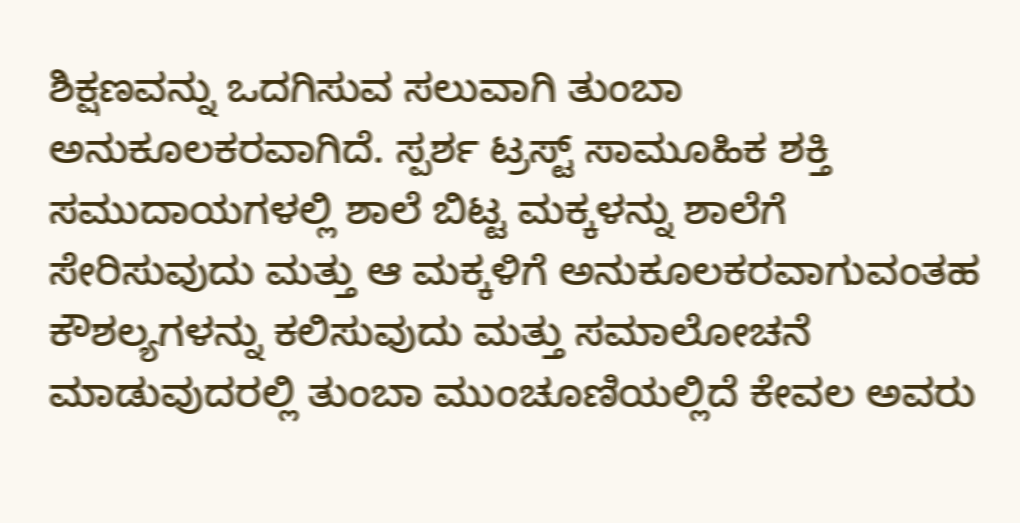ಶಿಕ್ಷಣವನ್ನು ಒದಗಿಸುವ ಸಲುವಾಗಿ ತುಂಬಾ ಅನುಕೂಲಕರವಾಗಿದೆ. ಸ್ಪರ್ಶ ಟ್ರಸ್ಟ್ ಸಾಮೂಹಿಕ ಶಕ್ತಿ ಸಮುದಾಯಗಳಲ್ಲಿ ಶಾಲೆ ಬಿಟ್ಟ ಮಕ್ಕಳನ್ನು ಶಾಲೆಗೆ ಸೇರಿಸುವುದು ಮತ್ತು ಆ ಮಕ್ಕಳಿಗೆ ಅನುಕೂಲಕರವಾಗುವಂತಹ ಕೌಶಲ್ಯಗಳನ್ನು ಕಲಿಸುವುದು ಮತ್ತು ಸಮಾಲೋಚನೆ ಮಾಡುವುದರಲ್ಲಿ ತುಂಬಾ ಮುಂಚೂಣಿಯಲ್ಲಿದೆ ಕೇವಲ ಅವರು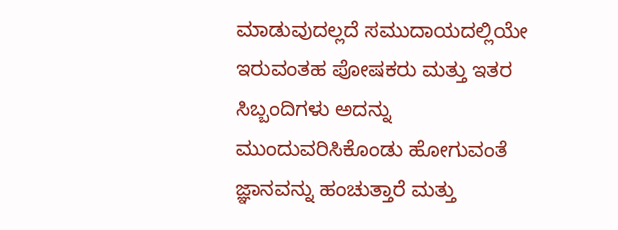ಮಾಡುವುದಲ್ಲದೆ ಸಮುದಾಯದಲ್ಲಿಯೇ ಇರುವಂತಹ ಪೋಷಕರು ಮತ್ತು ಇತರ ಸಿಬ್ಬಂದಿಗಳು ಅದನ್ನು ಮುಂದುವರಿಸಿಕೊಂಡು ಹೋಗುವಂತೆ ಜ್ಞಾನವನ್ನು ಹಂಚುತ್ತಾರೆ ಮತ್ತು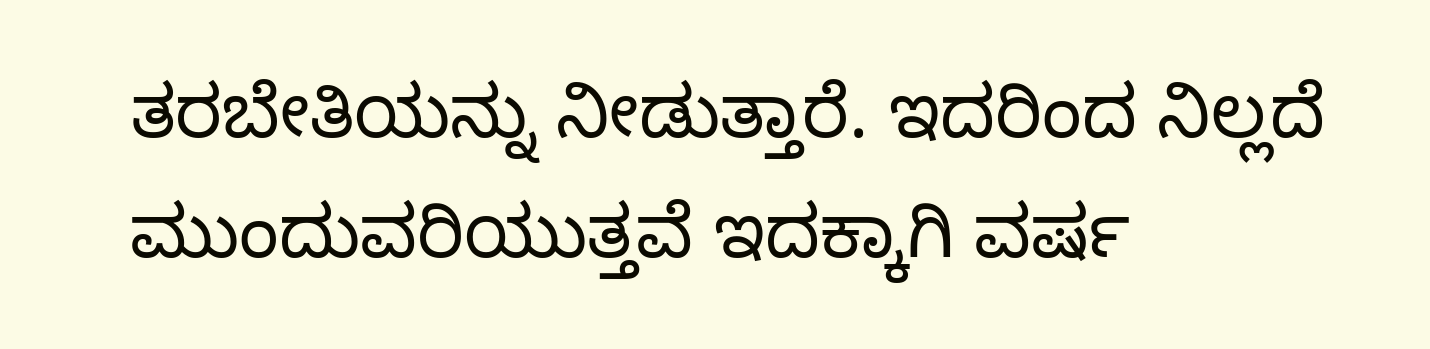ತರಬೇತಿಯನ್ನು ನೀಡುತ್ತಾರೆ. ಇದರಿಂದ ನಿಲ್ಲದೆ ಮುಂದುವರಿಯುತ್ತವೆ ಇದಕ್ಕಾಗಿ ವರ್ಷ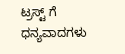ಟ್ರಸ್ಟ್ ಗೆ ಧನ್ಯವಾದಗಳು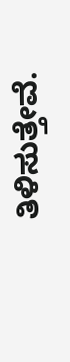ತಿಳಿಸುತ್ತೇವೆ.